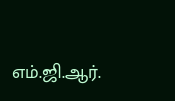எம்.ஜி.ஆர்.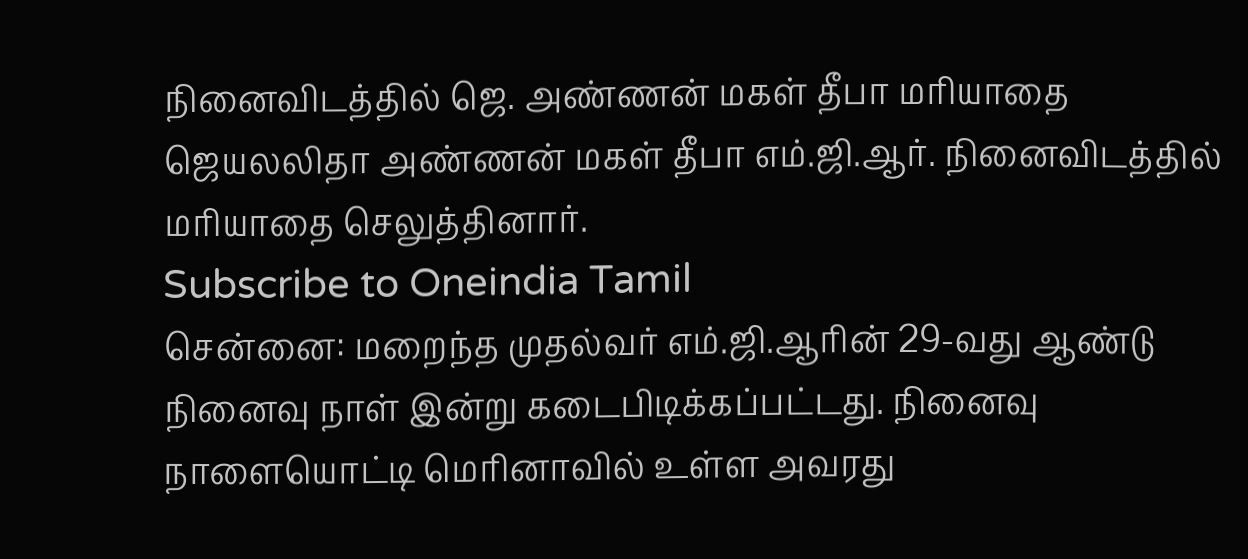நினைவிடத்தில் ஜெ. அண்ணன் மகள் தீபா மரியாதை
ஜெயலலிதா அண்ணன் மகள் தீபா எம்.ஜி.ஆர். நினைவிடத்தில் மரியாதை செலுத்தினார்.
Subscribe to Oneindia Tamil
சென்னை: மறைந்த முதல்வர் எம்.ஜி.ஆரின் 29-வது ஆண்டு நினைவு நாள் இன்று கடைபிடிக்கப்பட்டது. நினைவு நாளையொட்டி மெரினாவில் உள்ள அவரது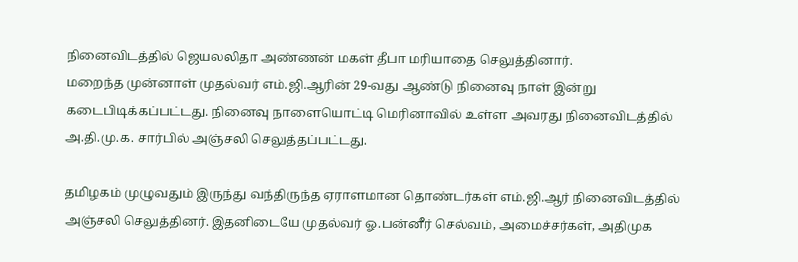நினைவிடத்தில் ஜெயலலிதா அண்ணன் மகள் தீபா மரியாதை செலுத்தினார்.
மறைந்த முன்னாள் முதல்வர் எம்.ஜி.ஆரின் 29-வது ஆண்டு நினைவு நாள் இன்று கடைபிடிக்கப்பட்டது. நினைவு நாளையொட்டி மெரினாவில் உள்ள அவரது நினைவிடத்தில் அ.தி.மு.க. சார்பில் அஞ்சலி செலுத்தப்பட்டது.

தமிழகம் முழுவதும் இருந்து வந்திருந்த ஏராளமான தொண்டர்கள் எம்.ஜி.ஆர் நினைவிடத்தில் அஞ்சலி செலுத்தினர். இதனிடையே முதல்வர் ஓ.பன்னீர் செல்வம், அமைச்சர்கள், அதிமுக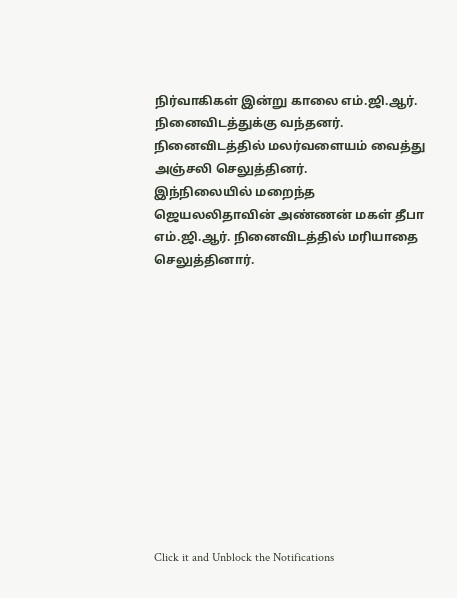நிர்வாகிகள் இன்று காலை எம்.ஜி.ஆர். நினைவிடத்துக்கு வந்தனர். நினைவிடத்தில் மலர்வளையம் வைத்து அஞ்சலி செலுத்தினர்.
இந்நிலையில் மறைந்த ஜெயலலிதாவின் அண்ணன் மகள் தீபா எம்.ஜி.ஆர். நினைவிடத்தில் மரியாதை செலுத்தினார்.












Click it and Unblock the Notifications